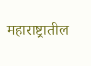महाराष्ट्रातील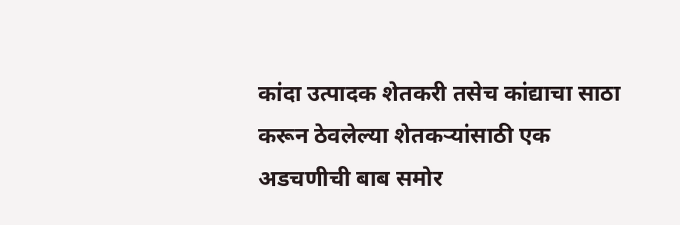कांदा उत्पादक शेतकरी तसेच कांद्याचा साठा करून ठेवलेल्या शेतकऱ्यांसाठी एक अडचणीची बाब समोर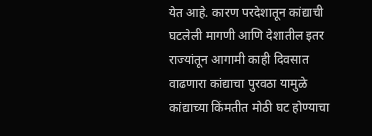येत आहे. कारण परदेशातून कांद्याची घटलेली मागणी आणि देशातील इतर राज्यांतून आगामी काही दिवसात वाढणारा कांद्याचा पुरवठा यामुळे कांद्याच्या किंमतीत मोठी घट होण्याचा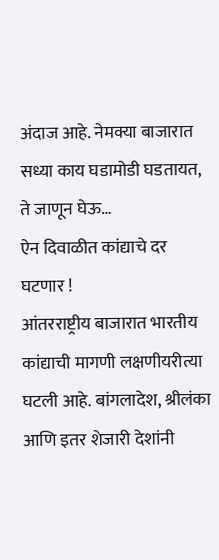अंदाज आहे. नेमक्या बाजारात सध्या काय घडामोडी घडतायत, ते जाणून घेऊ…
ऐन दिवाळीत कांद्याचे दर घटणार !
आंतरराष्ट्रीय बाजारात भारतीय कांद्याची मागणी लक्षणीयरीत्या घटली आहे. बांगलादेश, श्रीलंका आणि इतर शेजारी देशांनी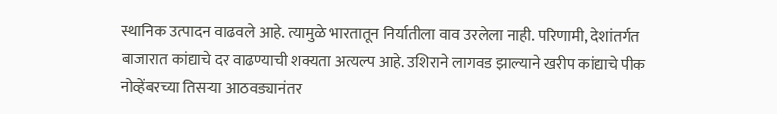स्थानिक उत्पादन वाढवले आहे. त्यामुळे भारतातून निर्यातीला वाव उरलेला नाही. परिणामी, देशांतर्गत बाजारात कांद्याचे दर वाढण्याची शक्यता अत्यल्प आहे. उशिराने लागवड झाल्याने खरीप कांद्याचे पीक नोव्हेंबरच्या तिसऱ्या आठवड्यानंतर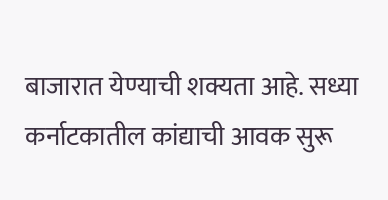बाजारात येण्याची शक्यता आहे. सध्या कर्नाटकातील कांद्याची आवक सुरू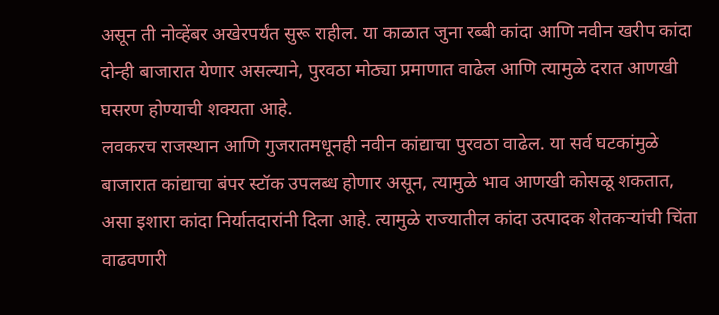असून ती नोव्हेंबर अखेरपर्यंत सुरू राहील. या काळात जुना रब्बी कांदा आणि नवीन खरीप कांदा दोन्ही बाजारात येणार असल्याने, पुरवठा मोठ्या प्रमाणात वाढेल आणि त्यामुळे दरात आणखी घसरण होण्याची शक्यता आहे.
लवकरच राजस्थान आणि गुजरातमधूनही नवीन कांद्याचा पुरवठा वाढेल. या सर्व घटकांमुळे बाजारात कांद्याचा बंपर स्टॉक उपलब्ध होणार असून, त्यामुळे भाव आणखी कोसळू शकतात, असा इशारा कांदा निर्यातदारांनी दिला आहे. त्यामुळे राज्यातील कांदा उत्पादक शेतकऱ्यांची चिंता वाढवणारी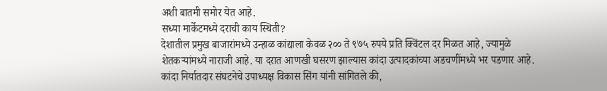अशी बातमी समोर येत आहे.
सध्या मार्केटमध्ये दराची काय स्थिती?
देशातील प्रमुख बाजारांमध्ये उन्हाळ कांद्याला केवळ २०० ते ९७५ रुपये प्रति क्विंटल दर मिळत आहे, ज्यामुळे शेतकऱ्यांमध्ये नाराजी आहे. या दरात आणखी घसरण झाल्यास कांदा उत्पादकांच्या अडचणींमध्ये भर पडणार आहे. कांदा निर्यातदार संघटनेचे उपाध्यक्ष विकास सिंग यांनी सांगितले की,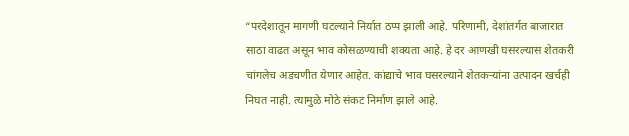“परदेशातून मागणी घटल्याने निर्यात ठप्प झाली आहे. परिणामी, देशांतर्गत बाजारात साठा वाढत असून भाव कोसळण्याची शक्यता आहे. हे दर आणखी घसरल्यास शेतकरी चांगलेच अडचणीत येणार आहेत. कांद्याचे भाव घसरल्याने शेतकऱ्यांना उत्पादन खर्चही निघत नाही. त्यामुळे मोठे संकट निर्माण झाले आहे.